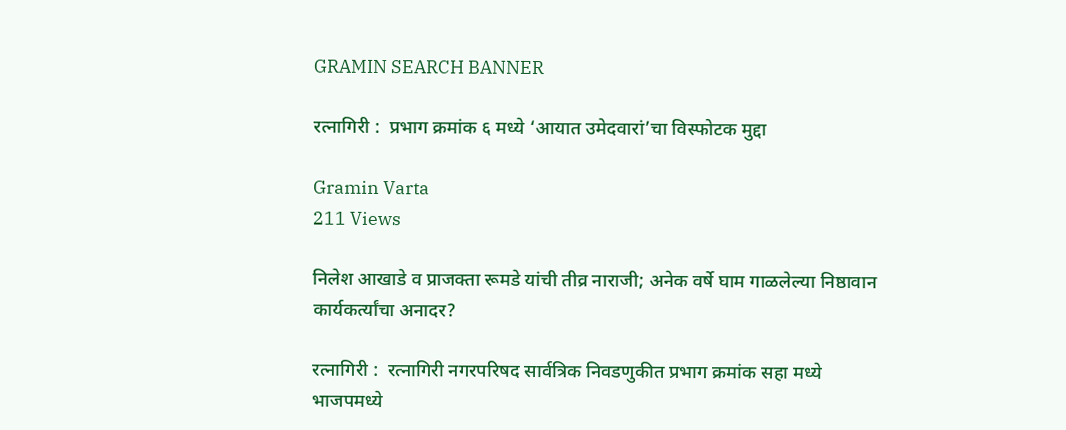GRAMIN SEARCH BANNER

रत्नागिरी :  प्रभाग क्रमांक ६ मध्ये ‘आयात उमेदवारां’चा विस्फोटक मुद्दा

Gramin Varta
211 Views

निलेश आखाडे व प्राजक्ता रूमडे यांची तीव्र नाराजी; अनेक वर्षे घाम गाळलेल्या निष्ठावान कार्यकर्त्यांचा अनादर?

रत्नागिरी :  रत्नागिरी नगरपरिषद सार्वत्रिक निवडणुकीत प्रभाग क्रमांक सहा मध्ये भाजपमध्ये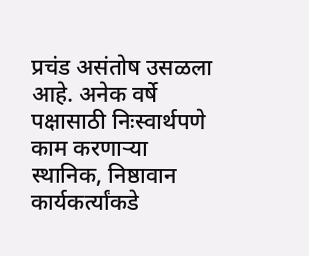प्रचंड असंतोष उसळला आहे. अनेक वर्षे पक्षासाठी निःस्वार्थपणे काम करणाऱ्या स्थानिक, निष्ठावान कार्यकर्त्यांकडे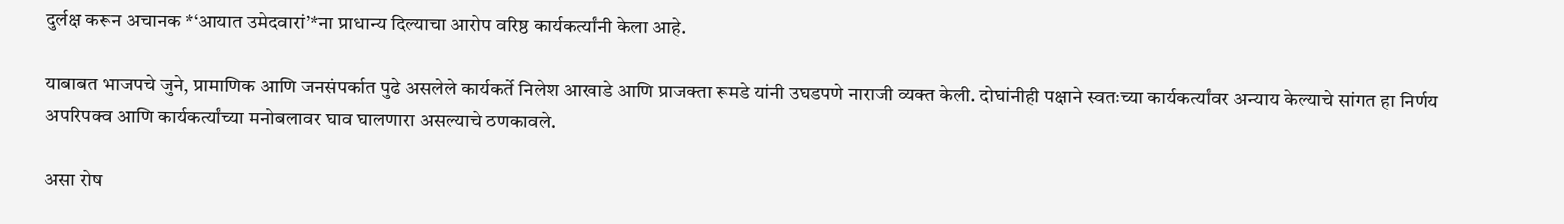दुर्लक्ष करून अचानक *‘आयात उमेदवारां’*ना प्राधान्य दिल्याचा आरोप वरिष्ठ कार्यकर्त्यांनी केला आहे.

याबाबत भाजपचे जुने, प्रामाणिक आणि जनसंपर्कात पुढे असलेले कार्यकर्ते निलेश आखाडे आणि प्राजक्ता रूमडे यांनी उघडपणे नाराजी व्यक्त केली. दोघांनीही पक्षाने स्वतःच्या कार्यकर्त्यांवर अन्याय केल्याचे सांगत हा निर्णय अपरिपक्व आणि कार्यकर्त्यांच्या मनोबलावर घाव घालणारा असल्याचे ठणकावले.

असा रोष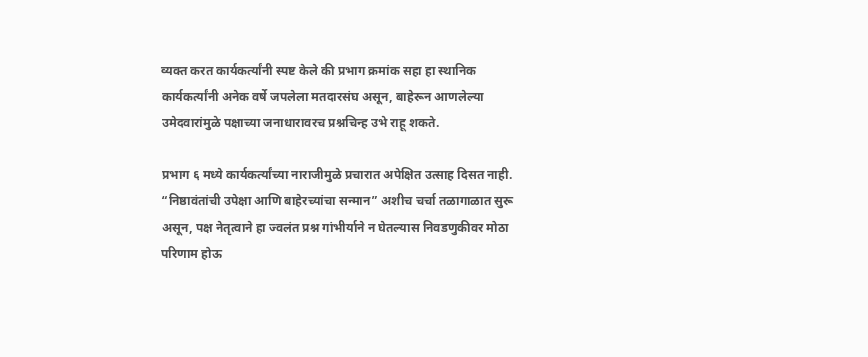व्यक्त करत कार्यकर्त्यांनी स्पष्ट केले की प्रभाग क्रमांक सहा हा स्थानिक कार्यकर्त्यांनी अनेक वर्षे जपलेला मतदारसंघ असून, बाहेरून आणलेल्या उमेदवारांमुळे पक्षाच्या जनाधारावरच प्रश्नचिन्ह उभे राहू शकते.

प्रभाग ६ मध्ये कार्यकर्त्यांच्या नाराजीमुळे प्रचारात अपेक्षित उत्साह दिसत नाही. “निष्ठावंतांची उपेक्षा आणि बाहेरच्यांचा सन्मान” अशीच चर्चा तळागाळात सुरू असून, पक्ष नेतृत्वाने हा ज्वलंत प्रश्न गांभीर्याने न घेतल्यास निवडणुकीवर मोठा परिणाम होऊ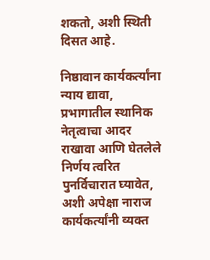शकतो, अशी स्थिती दिसत आहे.

निष्ठावान कार्यकर्त्यांना न्याय द्यावा, प्रभागातील स्थानिक नेतृत्वाचा आदर राखावा आणि घेतलेले निर्णय त्वरित पुनर्विचारात घ्यावेत, अशी अपेक्षा नाराज कार्यकर्त्यांनी व्यक्त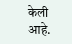केली आहे.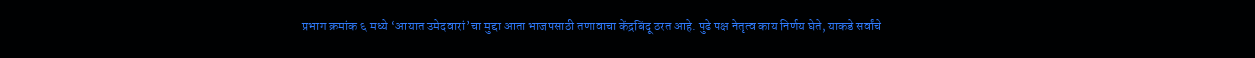प्रभाग क्रमांक ६ मध्ये ‘आयात उमेदवारां’चा मुद्दा आता भाजपसाठी तणावाचा केंद्रबिंदू ठरत आहे. पुढे पक्ष नेतृत्व काय निर्णय घेते, याकडे सर्वांचे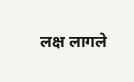लक्ष लागले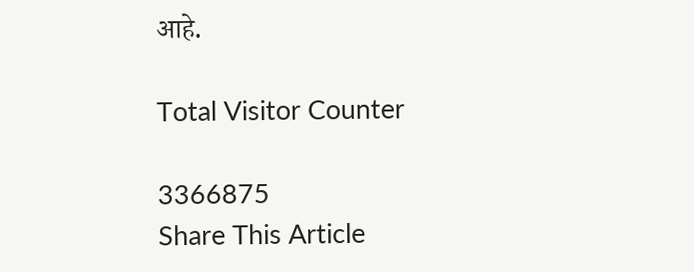आहे.

Total Visitor Counter

3366875
Share This Article